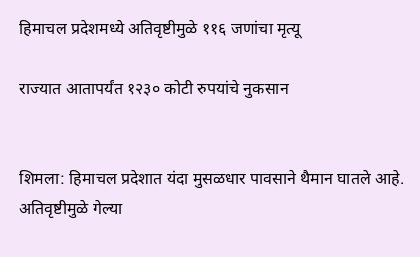हिमाचल प्रदेशमध्ये अतिवृष्टीमुळे ११६ जणांचा मृत्यू

राज्यात आतापर्यंत १२३० कोटी रुपयांचे नुकसान


शिमला: हिमाचल प्रदेशात यंदा मुसळधार पावसाने थैमान घातले आहे. अतिवृष्टीमुळे गेल्या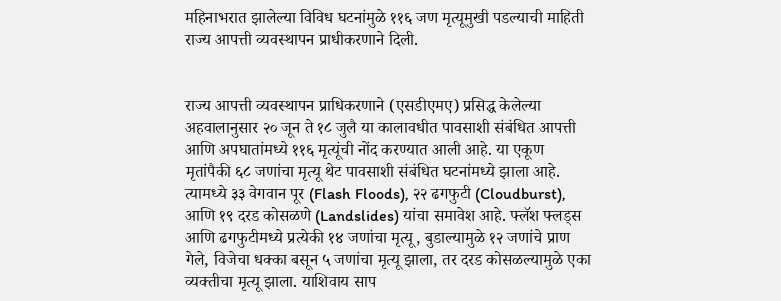महिनाभरात झालेल्या विविध घटनांमुळे ११६ जण मृत्यूमुखी पडल्याची माहिती राज्य आपत्ती व्यवस्थापन प्राधीकरणाने दिली.


राज्य आपत्ती व्यवस्थापन प्राधिकरणाने (एसडीएमए) प्रसिद्ध केलेल्या अहवालानुसार २० जून ते १८ जुलै या कालावधीत पावसाशी संबंधित आपत्ती आणि अपघातांमध्ये ११६ मृत्यूंची नोंद करण्यात आली आहे. या एकूण मृतांपैकी ६८ जणांचा मृत्यू थेट पावसाशी संबंधित घटनांमध्ये झाला आहे. त्यामध्ये ३३ वेगवान पूर (Flash Floods), २२ ढगफुटी (Cloudburst), आणि १९ दरड कोसळणे (Landslides) यांचा समावेश आहे. फ्लॅश फ्लड्स आणि ढगफुटीमध्ये प्रत्येकी १४ जणांचा मृत्यू, बुडाल्यामुळे १२ जणांचे प्राण गेले, विजेचा धक्का बसून ५ जणांचा मृत्यू झाला, तर दरड कोसळल्यामुळे एका व्यक्तीचा मृत्यू झाला. याशिवाय साप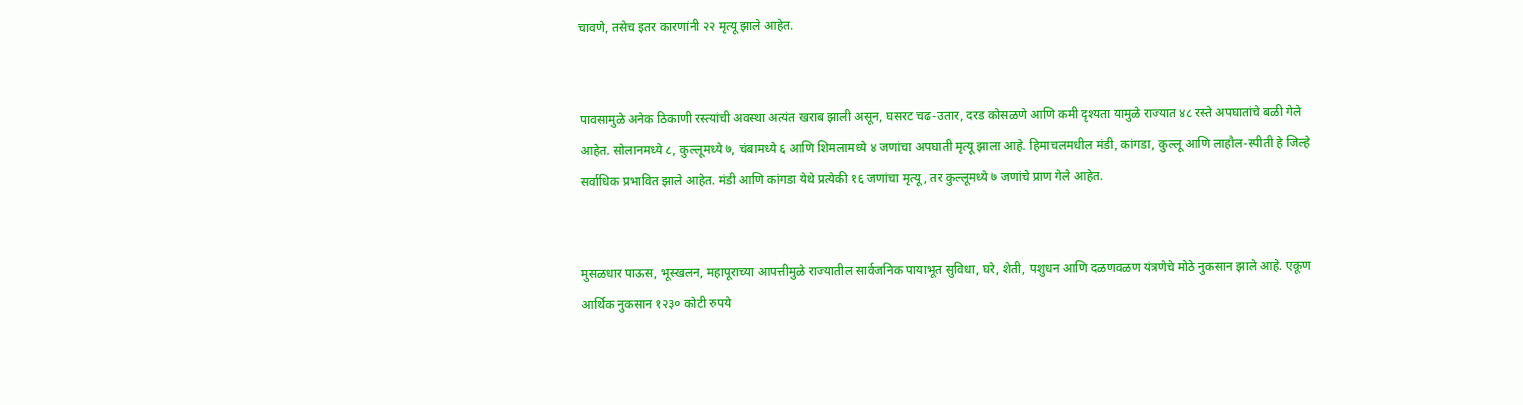चावणे, तसेच इतर कारणांनी २२ मृत्यू झाले आहेत.


पावसामुळे अनेक ठिकाणी रस्त्यांची अवस्था अत्यंत खराब झाली असून, घसरट चढ-उतार, दरड कोसळणे आणि कमी दृश्यता यामुळे राज्यात ४८ रस्ते अपघातांचे बळी गेले आहेत. सोलानमध्ये ८, कुल्लूमध्ये ७, चंबामध्ये ६ आणि शिमलामध्ये ४ जणांचा अपघाती मृत्यू झाला आहे. हिमाचलमधील मंडी, कांगडा, कुल्लू आणि लाहौल-स्पीती हे जिल्हे सर्वाधिक प्रभावित झाले आहेत. मंडी आणि कांगडा येथे प्रत्येकी १६ जणांचा मृत्यू, तर कुल्लूमध्ये ७ जणांचे प्राण गेले आहेत.


मुसळधार पाऊस, भूस्खलन, महापूराच्या आपत्तीमुळे राज्यातील सार्वजनिक पायाभूत सुविधा, घरे, शेती, पशुधन आणि दळणवळण यंत्रणेचे मोठे नुकसान झाले आहे. एकूण आर्थिक नुकसान १२३० कोटी रुपये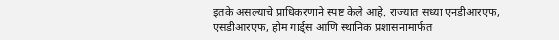इतके असल्याचे प्राधिकरणाने स्पष्ट केले आहे. राज्यात सध्या एनडीआरएफ, एसडीआरएफ, होम गार्ड्स आणि स्थानिक प्रशासनामार्फत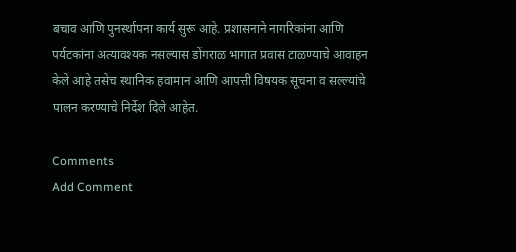बचाव आणि पुनर्स्थापना कार्य सुरू आहे. प्रशासनाने नागरिकांना आणि पर्यटकांना अत्यावश्यक नसल्यास डोंगराळ भागात प्रवास टाळण्याचे आवाहन केले आहे तसेच स्थानिक हवामान आणि आपत्ती विषयक सूचना व सल्ल्यांचे पालन करण्याचे निर्देश दिले आहेत.

Comments
Add Comment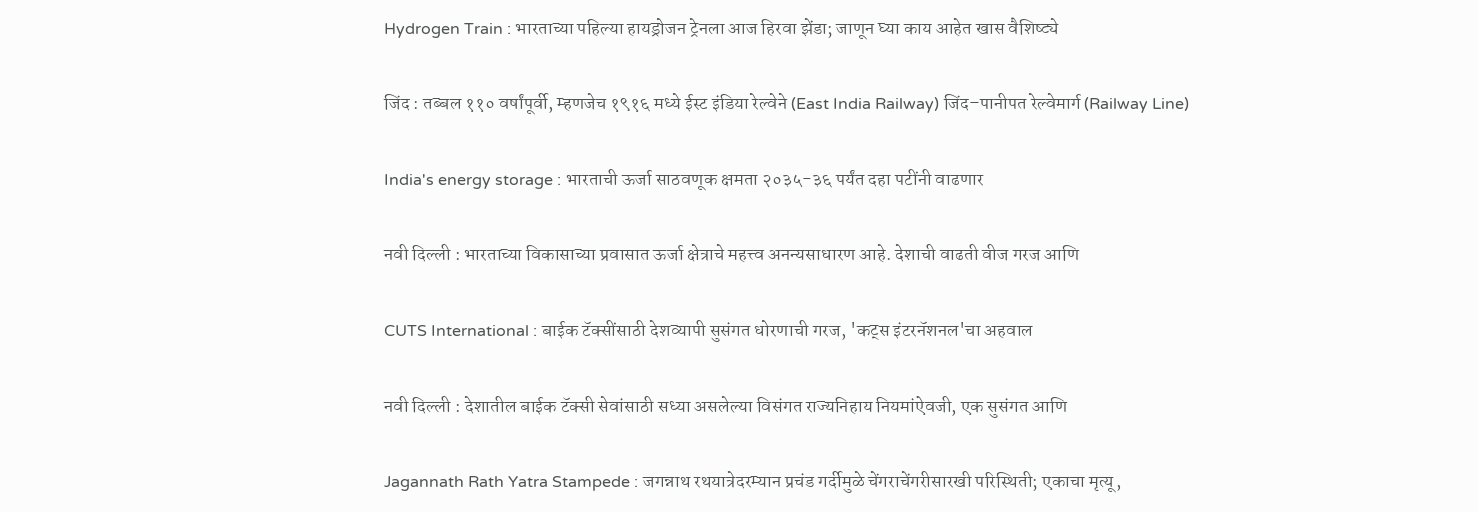Hydrogen Train : भारताच्या पहिल्या हायड्रोजन ट्रेनला आज हिरवा झेंडा; जाणून घ्या काय आहेत खास वैशिष्ट्ये

जिंद : तब्बल ११० वर्षांपूर्वी, म्हणजेच १९१६ मध्ये ईस्ट इंडिया रेल्वेने (East India Railway) जिंद–पानीपत रेल्वेमार्ग (Railway Line)

India's energy storage : भारताची ऊर्जा साठवणूक क्षमता २०३५-३६ पर्यंत दहा पटींनी वाढणार

नवी दिल्ली : भारताच्या विकासाच्या प्रवासात ऊर्जा क्षेत्राचे महत्त्व अनन्यसाधारण आहे. देशाची वाढती वीज गरज आणि

CUTS International : बाईक टॅक्सींसाठी देशव्यापी सुसंगत धोरणाची गरज, 'कट्स इंटरनॅशनल'चा अहवाल

नवी दिल्ली : देशातील बाईक टॅक्सी सेवांसाठी सध्या असलेल्या विसंगत राज्यनिहाय नियमांऐवजी, एक सुसंगत आणि

Jagannath Rath Yatra Stampede : जगन्नाथ रथयात्रेदरम्यान प्रचंड गर्दीमुळे चेंगराचेंगरीसारखी परिस्थिती; एकाचा मृत्यू,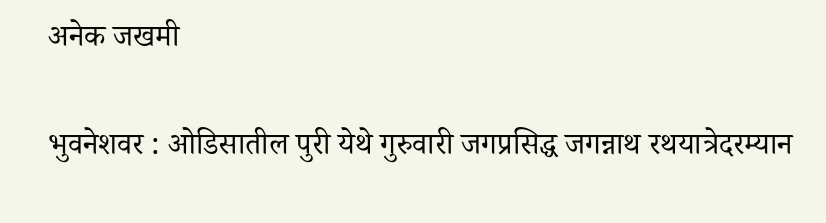अनेक जखमी

भुवनेशवर : ओडिसातील पुरी येथे गुरुवारी जगप्रसिद्ध जगन्नाथ रथयात्रेदरम्यान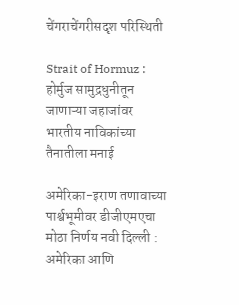चेंगराचेंगरीसदृश परिस्थिती

Strait of Hormuz : होर्मुज सामुद्रधुनीतून जाणाऱ्या जहाजांवर भारतीय नाविकांच्या तैनातीला मनाई

अमेरिका-इराण तणावाच्या पार्श्वभूमीवर डीजीएमएचा मोठा निर्णय नवी दिल्ली : अमेरिका आणि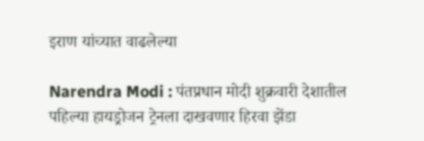इराण यांच्यात वाढलेल्या

Narendra Modi : पंतप्रधान मोदी शुक्रवारी देशातील पहिल्या हायड्रोजन ट्रेनला दाखवणार हिरवा झेंडा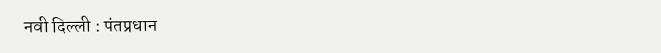नवी दिल्ली : पंतप्रधान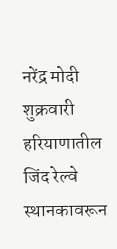नरेंद्र मोदी शुक्रवारी हरियाणातील जिंद रेल्वे स्थानकावरून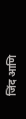जिंद आणि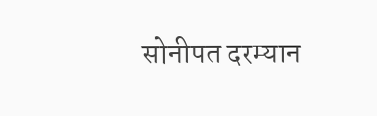सोनीपत दरम्यान